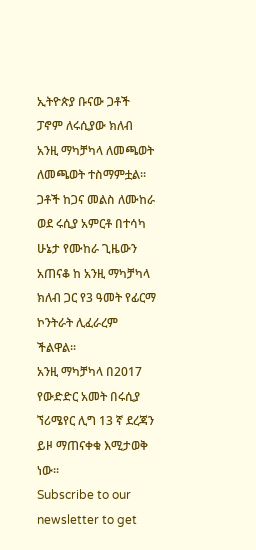ኢትዮጵያ ቡናው ጋቶች ፓኖም ለሩሲያው ክለብ አንዚ ማካቻካላ ለመጫወት ለመጫወት ተስማምቷል፡፡ጋቶች ከጋና መልስ ለሙከራ ወደ ሩሲያ አምርቶ በተሳካ ሁኔታ የሙከራ ጊዜውን አጠናቆ ከ አንዚ ማካቻካላ ክለብ ጋር የ3 ዓመት የፊርማ ኮንትራት ሊፈራረም ችልዋል፡፡
አንዚ ማካቻካላ በ2017 የውድድር አመት በሩሲያ ኘሪሜየር ሊግ 13 ኛ ደረጃን ይዞ ማጠናቀቁ እሚታወቅ ነው፡፡
Subscribe to our newsletter to get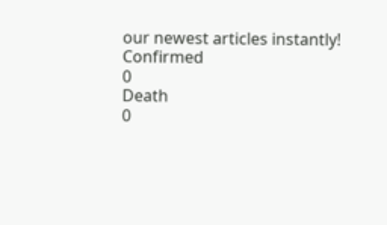our newest articles instantly!
Confirmed
0
Death
0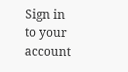Sign in to your account